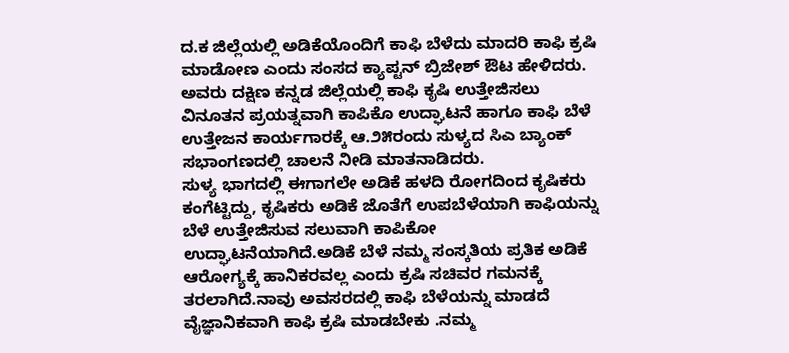ದ.ಕ ಜಿಲ್ಲೆಯಲ್ಲಿ ಅಡಿಕೆಯೊಂದಿಗೆ ಕಾಫಿ ಬೆಳೆದು ಮಾದರಿ ಕಾಫಿ ಕ್ರಷಿ ಮಾಡೋಣ ಎಂದು ಸಂಸದ ಕ್ಯಾಪ್ಟನ್ ಬ್ರಿಜೇಶ್ ಔಟ ಹೇಳಿದರು.
ಅವರು ದಕ್ಷಿಣ ಕನ್ನಡ ಜಿಲ್ಲೆಯಲ್ಲಿ ಕಾಫಿ ಕೃಷಿ ಉತ್ತೇಜಿಸಲು ವಿನೂತನ ಪ್ರಯತ್ನವಾಗಿ ಕಾಪಿಕೊ ಉದ್ಘಾಟನೆ ಹಾಗೂ ಕಾಫಿ ಬೆಳೆ ಉತ್ತೇಜನ ಕಾರ್ಯಗಾರಕ್ಕೆ ಆ.೨೫ರಂದು ಸುಳ್ಯದ ಸಿಎ ಬ್ಯಾಂಕ್ ಸಭಾಂಗಣದಲ್ಲಿ ಚಾಲನೆ ನೀಡಿ ಮಾತನಾಡಿದರು.
ಸುಳ್ಯ ಭಾಗದಲ್ಲಿ ಈಗಾಗಲೇ ಅಡಿಕೆ ಹಳದಿ ರೋಗದಿಂದ ಕೃಷಿಕರು ಕಂಗೆಟ್ಟಿದ್ದು, ಕೃಷಿಕರು ಅಡಿಕೆ ಜೊತೆಗೆ ಉಪಬೆಳೆಯಾಗಿ ಕಾಫಿಯನ್ನು ಬೆಳೆ ಉತ್ತೇಜಿಸುವ ಸಲುವಾಗಿ ಕಾಪಿಕೋ ಉದ್ಘಾಟನೆಯಾಗಿದೆ.ಅಡಿಕೆ ಬೆಳೆ ನಮ್ಮ ಸಂಸ್ಕತಿಯ ಪ್ರತಿಕ ಅಡಿಕೆ ಆರೋಗ್ಯಕ್ಕೆ ಹಾನಿಕರವಲ್ಲ ಎಂದು ಕ್ರಷಿ ಸಚಿವರ ಗಮನಕ್ಕೆ ತರಲಾಗಿದೆ.ನಾವು ಅವಸರದಲ್ಲಿ ಕಾಫಿ ಬೆಳೆಯನ್ನು ಮಾಡದೆ ವೈಜ್ಞಾನಿಕವಾಗಿ ಕಾಫಿ ಕ್ರಷಿ ಮಾಡಬೇಕು .ನಮ್ಮ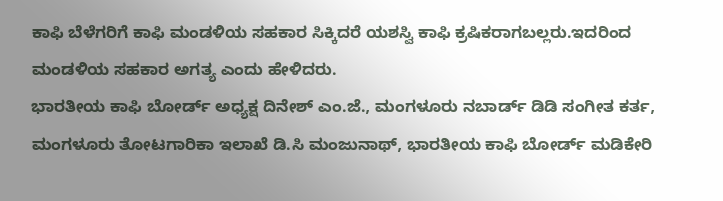ಕಾಫಿ ಬೆಳೆಗರಿಗೆ ಕಾಫಿ ಮಂಡಳಿಯ ಸಹಕಾರ ಸಿಕ್ಕಿದರೆ ಯಶಸ್ವಿ ಕಾಫಿ ಕ್ರಷಿಕರಾಗಬಲ್ಲರು.ಇದರಿಂದ ಮಂಡಳಿಯ ಸಹಕಾರ ಅಗತ್ಯ ಎಂದು ಹೇಳಿದರು.
ಭಾರತೀಯ ಕಾಫಿ ಬೋರ್ಡ್ ಅಧ್ಯಕ್ಷ ದಿನೇಶ್ ಎಂ.ಜೆ., ಮಂಗಳೂರು ನಬಾರ್ಡ್ ಡಿಡಿ ಸಂಗೀತ ಕರ್ತ, ಮಂಗಳೂರು ತೋಟಗಾರಿಕಾ ಇಲಾಖೆ ಡಿ.ಸಿ ಮಂಜುನಾಥ್, ಭಾರತೀಯ ಕಾಫಿ ಬೋರ್ಡ್ ಮಡಿಕೇರಿ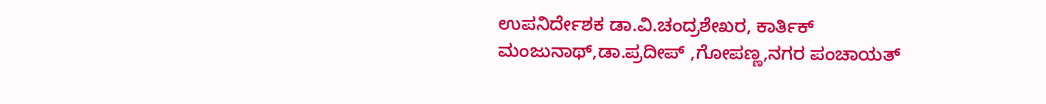ಉಪನಿರ್ದೇಶಕ ಡಾ.ವಿ.ಚಂದ್ರಶೇಖರ, ಕಾರ್ತಿಕ್ ಮಂಜುನಾಥ್,ಡಾ.ಪ್ರದೀಪ್ ,ಗೋಪಣ್ಣ,ನಗರ ಪಂಚಾಯತ್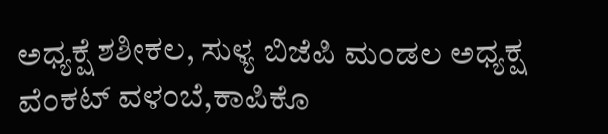ಅಧ್ಯಕ್ಷೆ ಶಶೀಕಲ, ಸುಳ್ಯ ಬಿಜೆಪಿ ಮಂಡಲ ಅಧ್ಯಕ್ಷ ವೆಂಕಟ್ ವಳಂಬೆ,ಕಾಪಿಕೊ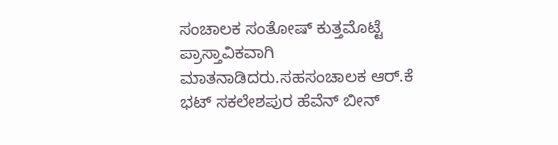ಸಂಚಾಲಕ ಸಂತೋಷ್ ಕುತ್ತಮೊಟ್ಟೆ ಪ್ರಾಸ್ತಾವಿಕವಾಗಿ ಮಾತನಾಡಿದರು.ಸಹಸಂಚಾಲಕ ಆರ್.ಕೆ ಭಟ್ ಸಕಲೇಶಪುರ ಹೆವೆನ್ ಬೀನ್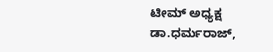ಟೀಮ್ ಅಧ್ಯಕ್ಷ ಡಾ.ಧರ್ಮರಾಜ್,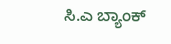ಸಿ.ಎ ಬ್ಯಾಂಕ್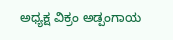ಅಧ್ಯಕ್ಷ ವಿಕ್ರಂ ಅಡ್ಪಂಗಾಯ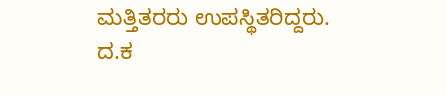ಮತ್ತಿತರರು ಉಪಸ್ಥಿತರಿದ್ದರು.
ದ.ಕ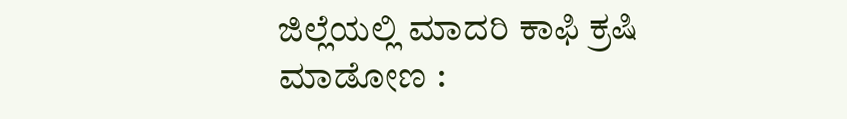ಜಿಲ್ಲೆಯಲ್ಲಿ ಮಾದರಿ ಕಾಫಿ ಕ್ರಷಿ ಮಾಡೋಣ :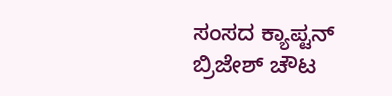ಸಂಸದ ಕ್ಯಾಪ್ಟನ್ ಬ್ರಿಜೇಶ್ ಚೌಟ